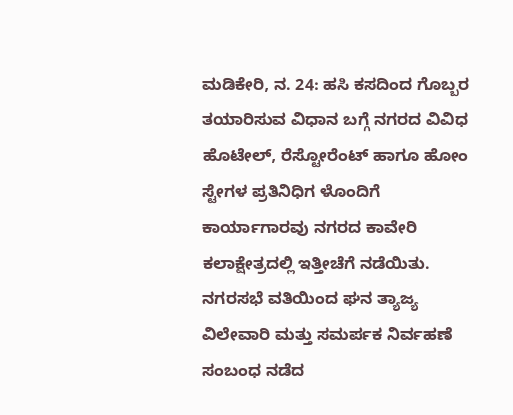ಮಡಿಕೇರಿ, ನ. 24: ಹಸಿ ಕಸದಿಂದ ಗೊಬ್ಬರ ತಯಾರಿಸುವ ವಿಧಾನ ಬಗ್ಗೆ ನಗರದ ವಿವಿಧ ಹೊಟೇಲ್, ರೆಸ್ಟೋರೆಂಟ್ ಹಾಗೂ ಹೋಂ ಸ್ಟೇಗಳ ಪ್ರತಿನಿಧಿಗ ಳೊಂದಿಗೆ ಕಾರ್ಯಾಗಾರವು ನಗರದ ಕಾವೇರಿ ಕಲಾಕ್ಷೇತ್ರದಲ್ಲಿ ಇತ್ತೀಚೆಗೆ ನಡೆಯಿತು. ನಗರಸಭೆ ವತಿಯಿಂದ ಘನ ತ್ಯಾಜ್ಯ ವಿಲೇವಾರಿ ಮತ್ತು ಸಮರ್ಪಕ ನಿರ್ವಹಣೆ ಸಂಬಂಧ ನಡೆದ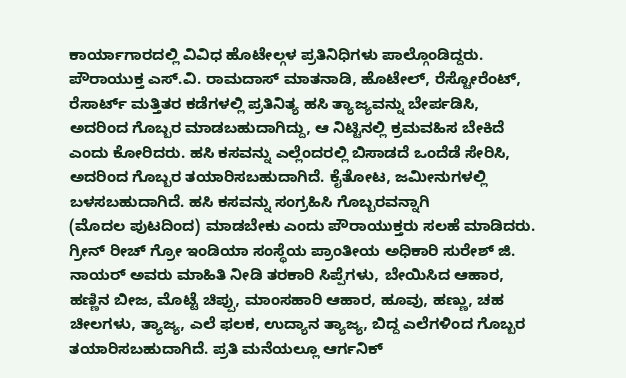ಕಾರ್ಯಾಗಾರದಲ್ಲಿ ವಿವಿಧ ಹೊಟೇಲ್ಗಳ ಪ್ರತಿನಿಧಿಗಳು ಪಾಲ್ಗೊಂಡಿದ್ದರು. ಪೌರಾಯುಕ್ತ ಎಸ್.ವಿ. ರಾಮದಾಸ್ ಮಾತನಾಡಿ, ಹೊಟೇಲ್, ರೆಸ್ಟೋರೆಂಟ್, ರೆಸಾರ್ಟ್ ಮತ್ತಿತರ ಕಡೆಗಳಲ್ಲಿ ಪ್ರತಿನಿತ್ಯ ಹಸಿ ತ್ಯಾಜ್ಯವನ್ನು ಬೇರ್ಪಡಿಸಿ, ಅದರಿಂದ ಗೊಬ್ಬರ ಮಾಡಬಹುದಾಗಿದ್ದು, ಆ ನಿಟ್ಟಿನಲ್ಲಿ ಕ್ರಮವಹಿಸ ಬೇಕಿದೆ ಎಂದು ಕೋರಿದರು. ಹಸಿ ಕಸವನ್ನು ಎಲ್ಲೆಂದರಲ್ಲಿ ಬಿಸಾಡದೆ ಒಂದೆಡೆ ಸೇರಿಸಿ, ಅದರಿಂದ ಗೊಬ್ಬರ ತಯಾರಿಸಬಹುದಾಗಿದೆ. ಕೈತೋಟ, ಜಮೀನುಗಳಲ್ಲಿ ಬಳಸಬಹುದಾಗಿದೆ. ಹಸಿ ಕಸವನ್ನು ಸಂಗ್ರಹಿಸಿ ಗೊಬ್ಬರವನ್ನಾಗಿ
(ಮೊದಲ ಪುಟದಿಂದ) ಮಾಡಬೇಕು ಎಂದು ಪೌರಾಯುಕ್ತರು ಸಲಹೆ ಮಾಡಿದರು. ಗ್ರೀನ್ ರೀಚ್ ಗ್ರೋ ಇಂಡಿಯಾ ಸಂಸ್ಥೆಯ ಪ್ರಾಂತೀಯ ಅಧಿಕಾರಿ ಸುರೇಶ್ ಜಿ. ನಾಯರ್ ಅವರು ಮಾಹಿತಿ ನೀಡಿ ತರಕಾರಿ ಸಿಪ್ಪೆಗಳು, ಬೇಯಿಸಿದ ಆಹಾರ, ಹಣ್ಣಿನ ಬೀಜ, ಮೊಟ್ಟೆ ಚಿಪ್ಪು, ಮಾಂಸಹಾರಿ ಆಹಾರ, ಹೂವು, ಹಣ್ಣು, ಚಹ ಚೀಲಗಳು, ತ್ಯಾಜ್ಯ, ಎಲೆ ಫಲಕ, ಉದ್ಯಾನ ತ್ಯಾಜ್ಯ, ಬಿದ್ದ ಎಲೆಗಳಿಂದ ಗೊಬ್ಬರ ತಯಾರಿಸಬಹುದಾಗಿದೆ. ಪ್ರತಿ ಮನೆಯಲ್ಲೂ ಆರ್ಗನಿಕ್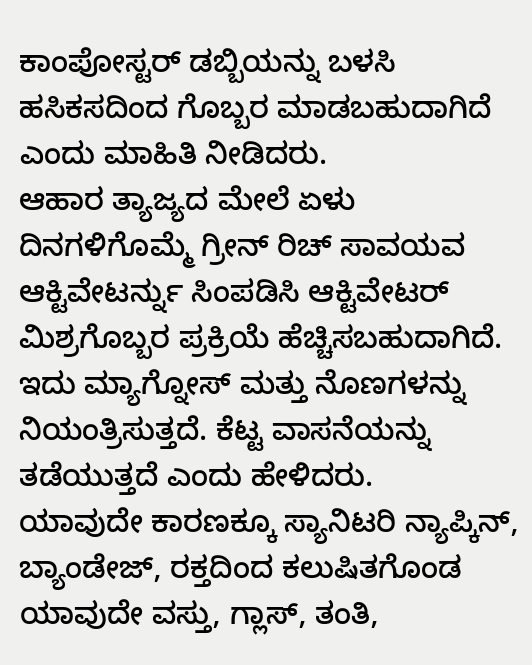ಕಾಂಪೋಸ್ಟರ್ ಡಬ್ಬಿಯನ್ನು ಬಳಸಿ ಹಸಿಕಸದಿಂದ ಗೊಬ್ಬರ ಮಾಡಬಹುದಾಗಿದೆ ಎಂದು ಮಾಹಿತಿ ನೀಡಿದರು.
ಆಹಾರ ತ್ಯಾಜ್ಯದ ಮೇಲೆ ಏಳು ದಿನಗಳಿಗೊಮ್ಮೆ ಗ್ರೀನ್ ರಿಚ್ ಸಾವಯವ ಆಕ್ಟಿವೇಟರ್ನ್ನು ಸಿಂಪಡಿಸಿ ಆಕ್ಟಿವೇಟರ್ ಮಿಶ್ರಗೊಬ್ಬರ ಪ್ರಕ್ರಿಯೆ ಹೆಚ್ಚಿಸಬಹುದಾಗಿದೆ. ಇದು ಮ್ಯಾಗ್ನೋಸ್ ಮತ್ತು ನೊಣಗಳನ್ನು ನಿಯಂತ್ರಿಸುತ್ತದೆ. ಕೆಟ್ಟ ವಾಸನೆಯನ್ನು ತಡೆಯುತ್ತದೆ ಎಂದು ಹೇಳಿದರು.
ಯಾವುದೇ ಕಾರಣಕ್ಕೂ ಸ್ಯಾನಿಟರಿ ನ್ಯಾಪ್ಕಿನ್, ಬ್ಯಾಂಡೇಜ್, ರಕ್ತದಿಂದ ಕಲುಷಿತಗೊಂಡ ಯಾವುದೇ ವಸ್ತು, ಗ್ಲಾಸ್, ತಂತಿ,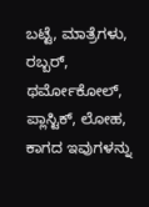ಬಟ್ಟೆ, ಮಾತ್ರೆಗಳು, ರಬ್ಬರ್, ಥರ್ಮೋಕೋಲ್, ಪ್ಲಾಸ್ಟಿಕ್, ಲೋಹ, ಕಾಗದ ಇವುಗಳನ್ನು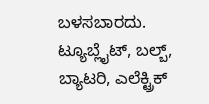ಬಳಸಬಾರದು. ಟ್ಯೂಬ್ಲೈಟ್, ಬಲ್ಬ್, ಬ್ಯಾಟರಿ, ಎಲೆಕ್ಟ್ರಿಕ್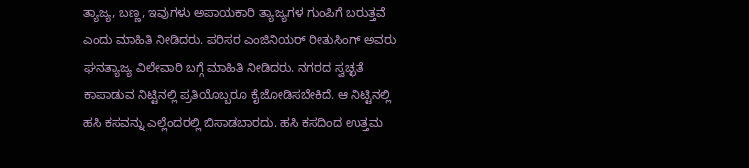ತ್ಯಾಜ್ಯ, ಬಣ್ಣ, ಇವುಗಳು ಅಪಾಯಕಾರಿ ತ್ಯಾಜ್ಯಗಳ ಗುಂಪಿಗೆ ಬರುತ್ತವೆ ಎಂದು ಮಾಹಿತಿ ನೀಡಿದರು. ಪರಿಸರ ಎಂಜಿನಿಯರ್ ರೀತುಸಿಂಗ್ ಅವರು ಘನತ್ಯಾಜ್ಯ ವಿಲೇವಾರಿ ಬಗ್ಗೆ ಮಾಹಿತಿ ನೀಡಿದರು. ನಗರದ ಸ್ವಚ್ಛತೆ ಕಾಪಾಡುವ ನಿಟ್ಟಿನಲ್ಲಿ ಪ್ರತಿಯೊಬ್ಬರೂ ಕೈಜೋಡಿಸಬೇಕಿದೆ. ಆ ನಿಟ್ಟಿನಲ್ಲಿ ಹಸಿ ಕಸವನ್ನು ಎಲ್ಲೆಂದರಲ್ಲಿ ಬಿಸಾಡಬಾರದು. ಹಸಿ ಕಸದಿಂದ ಉತ್ತಮ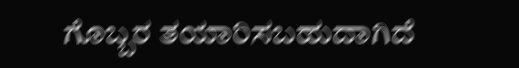ಗೊಬ್ಬರ ತಯಾರಿಸಬಹುದಾಗಿದೆ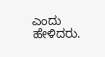ಎಂದು ಹೇಳಿದರು.